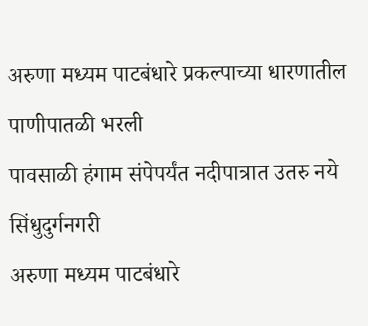अरुणा मध्यम पाटबंधारे प्रकल्पाच्या धारणातील पाणीपातळी भरली
पावसाळी हंगाम संपेपर्यंत नदीपात्रात उतरु नये
सिंधुदुर्गनगरी
अरुणा मध्यम पाटबंधारे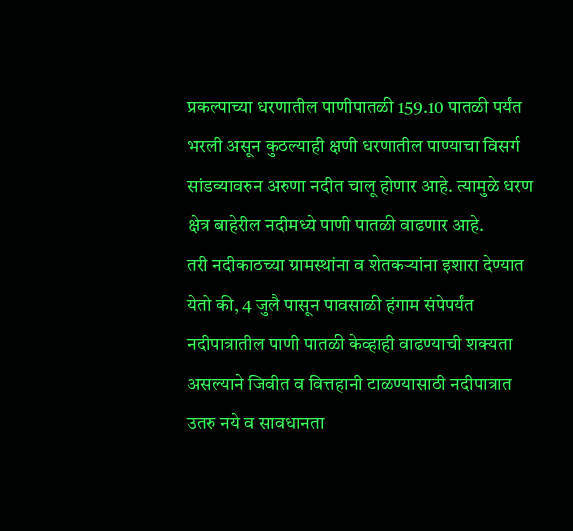प्रकल्पाच्या धरणातील पाणीपातळी 159.10 पातळी पर्यंत भरली असून कुठल्याही क्षणी धरणातील पाण्याचा विसर्ग सांडव्यावरुन अरुणा नदीत चालू होणार आहे. त्यामुळे धरण क्षेत्र बाहेरील नदीमध्ये पाणी पातळी वाढणार आहे.
तरी नदीकाठच्या ग्रामस्थांना व शेतकऱ्यांना इशारा देण्यात येतो की, 4 जुलै पासून पावसाळी हंगाम संपेपर्यंत नदीपात्रातील पाणी पातळी केव्हाही वाढण्याची शक्यता असल्याने जिवीत व वित्तहानी टाळण्यासाठी नदीपात्रात उतरु नये व सावधानता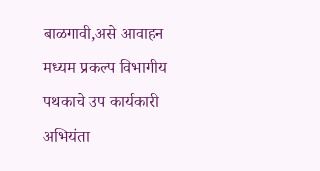बाळगावी,असे आवाहन मध्यम प्रकल्प विभागीय पथकाचे उप कार्यकारी अभियंता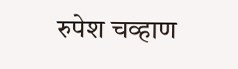रुपेश चव्हाण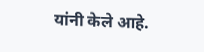यांनी केले आहे.